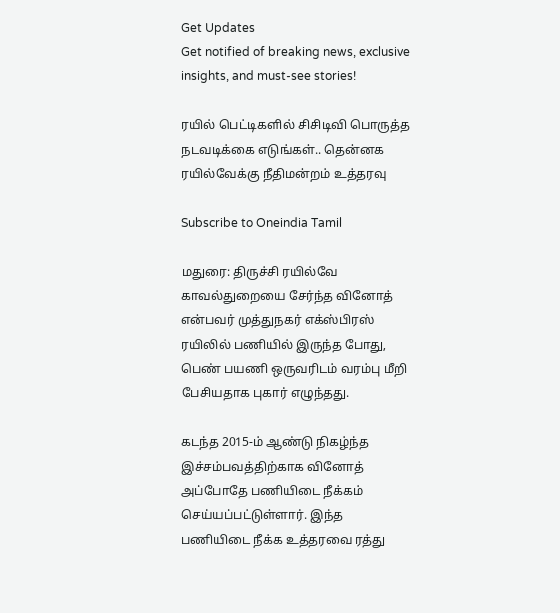Get Updates
Get notified of breaking news, exclusive insights, and must-see stories!

ரயில் பெட்டிகளில் சிசிடிவி பொருத்த நடவடிக்கை எடுங்கள்.. தென்னக ரயில்வேக்கு நீதிமன்றம் உத்தரவு

Subscribe to Oneindia Tamil

மதுரை: திருச்சி ரயில்வே காவல்துறையை சேர்ந்த வினோத் என்பவர் முத்துநகர் எக்ஸ்பிரஸ் ரயிலில் பணியில் இருந்த போது, பெண் பயணி ஒருவரிடம் வரம்பு மீறி பேசியதாக புகார் எழுந்தது.

கடந்த 2015-ம் ஆண்டு நிகழ்ந்த இச்சம்பவத்திற்காக வினோத் அப்போதே பணியிடை நீக்கம் செய்யப்பட்டுள்ளார். இந்த பணியிடை நீக்க உத்தரவை ரத்து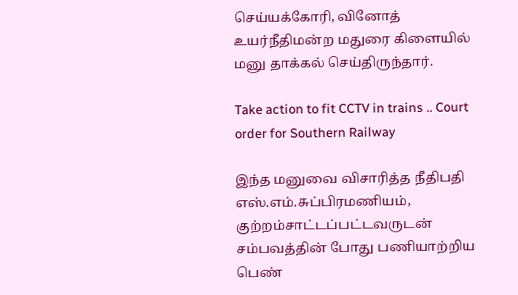செய்யக்கோரி, வினோத் உயர்நீதிமன்ற மதுரை கிளையில் மனு தாக்கல் செய்திருந்தார்.

Take action to fit CCTV in trains .. Court order for Southern Railway

இந்த மனுவை விசாரித்த நீதிபதி எஸ்.எம்.சுப்பிரமணியம், குற்றம்சாட்டப்பட்டவருடன் சம்பவத்தின் போது பணியாற்றிய பெண்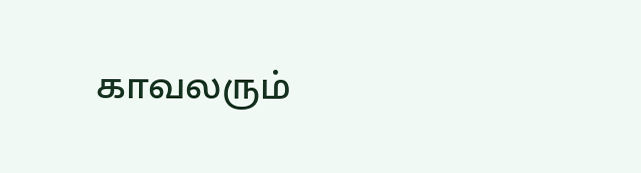காவலரும்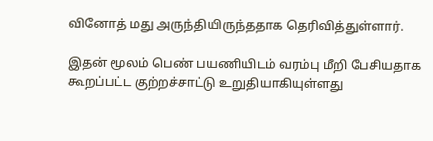வினோத் மது அருந்தியிருந்ததாக தெரிவித்துள்ளார்.

இதன் மூலம் பெண் பயணியிடம் வரம்பு மீறி பேசியதாக கூறப்பட்ட குற்றச்சாட்டு உறுதியாகியுள்ளது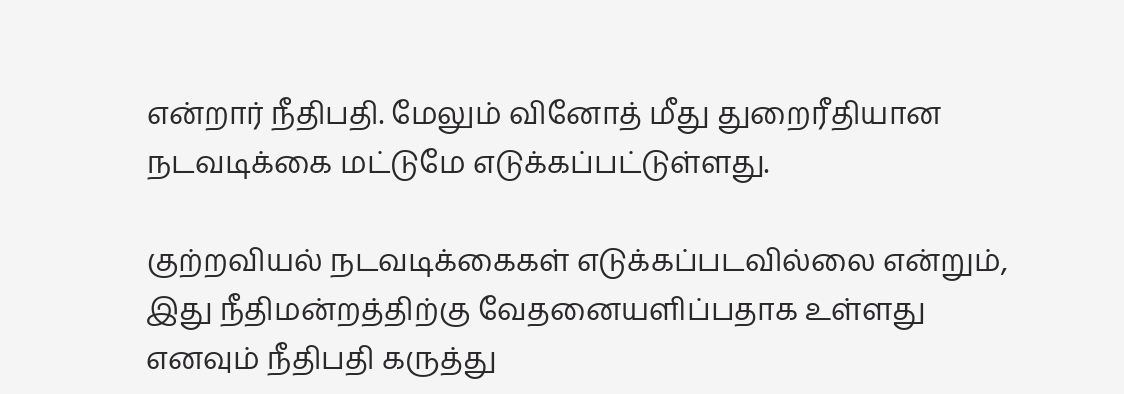என்றார் நீதிபதி. மேலும் வினோத் மீது துறைரீதியான நடவடிக்கை மட்டுமே எடுக்கப்பட்டுள்ளது.

குற்றவியல் நடவடிக்கைகள் எடுக்கப்படவில்லை என்றும், இது நீதிமன்றத்திற்கு வேதனையளிப்பதாக உள்ளது எனவும் நீதிபதி கருத்து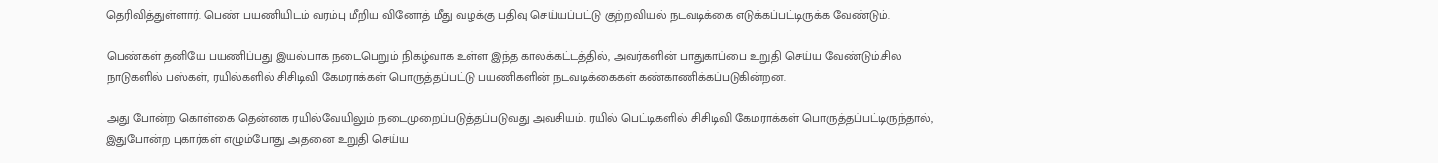தெரிவித்துள்ளார். பெண் பயணியிடம் வரம்பு மீறிய வினோத் மீது வழக்கு பதிவு செய்யப்பட்டு குற்றவியல் நடவடிக்கை எடுக்கப்பட்டிருக்க வேண்டும்.

பெண்கள் தனியே பயணிப்பது இயல்பாக நடைபெறும் நிகழ்வாக உள்ள இந்த காலக்கட்டத்தில், அவர்களின் பாதுகாப்பை உறுதி செய்ய வேண்டும்.சில நாடுகளில் பஸ்கள், ரயில்களில் சிசிடிவி கேமராக்கள் பொருத்தப்பட்டு பயணிகளின் நடவடிக்கைகள் கண்காணிக்கப்படுகின்றன.

அது போன்ற கொள்கை தென்னக ரயில்வேயிலும் நடைமுறைப்படுத்தப்படுவது அவசியம். ரயில் பெட்டிகளில் சிசிடிவி கேமராக்கள் பொருத்தப்பட்டிருந்தால், இதுபோன்ற புகார்கள் எழும்போது அதனை உறுதி செய்ய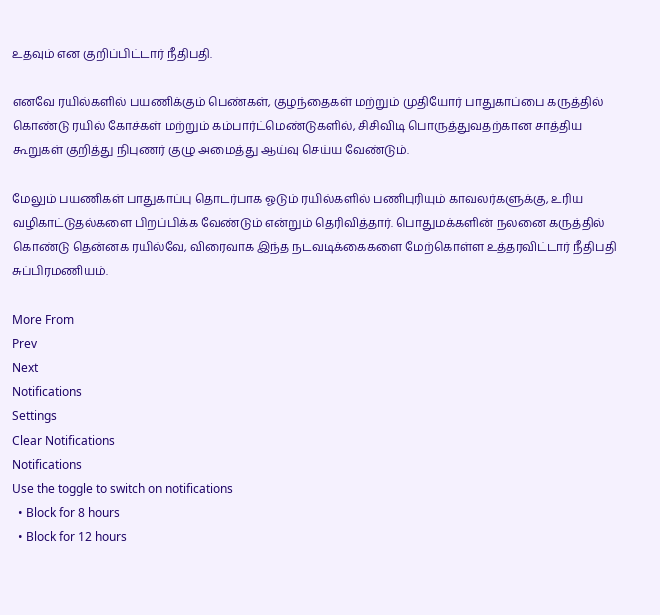உதவும் என குறிப்பிட்டார் நீதிபதி.

எனவே ரயில்களில் பயணிக்கும் பெண்கள், குழந்தைகள் மற்றும் முதியோர் பாதுகாப்பை கருத்தில் கொண்டு ரயில் கோச்கள் மற்றும் கம்பார்ட்மெண்டுகளில், சிசிவிடி பொருத்துவதற்கான சாத்திய கூறுகள் குறித்து நிபுணர் குழு அமைத்து ஆய்வு செய்ய வேண்டும்.

மேலும் பயணிகள் பாதுகாப்பு தொடர்பாக ஓடும் ரயில்களில் பணிபுரியும் காவலர்களுக்கு, உரிய வழிகாட்டுதல்களை பிறப்பிக்க வேண்டும் என்றும் தெரிவித்தார். பொதுமக்களின் நலனை கருத்தில் கொண்டு தென்னக ரயில்வே, விரைவாக இந்த நடவடிக்கைகளை மேற்கொள்ள உத்தரவிட்டார் நீதிபதி சுப்பிரமணியம்.

More From
Prev
Next
Notifications
Settings
Clear Notifications
Notifications
Use the toggle to switch on notifications
  • Block for 8 hours
  • Block for 12 hours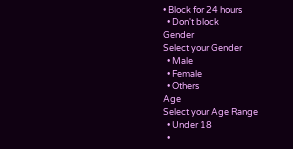• Block for 24 hours
  • Don't block
Gender
Select your Gender
  • Male
  • Female
  • Others
Age
Select your Age Range
  • Under 18
  •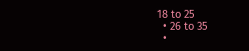18 to 25
  • 26 to 35
  •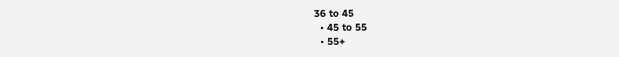36 to 45
  • 45 to 55
  • 55+